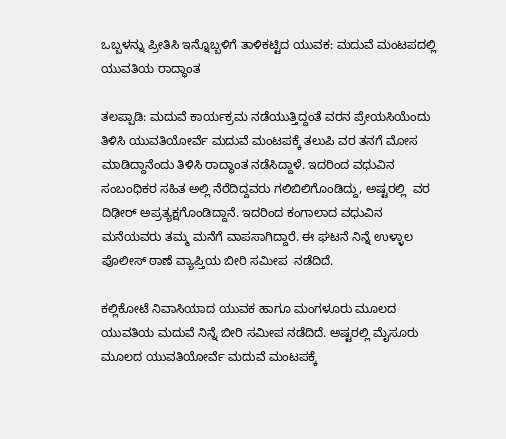ಒಬ್ಬಳನ್ನು ಪ್ರೀತಿಸಿ ಇನ್ನೊಬ್ಬಳಿಗೆ ತಾಳಿಕಟ್ಟಿದ ಯುವಕ: ಮದುವೆ ಮಂಟಪದಲ್ಲಿ ಯುವತಿಯ ರಾದ್ಧಾಂತ

ತಲಪ್ಪಾಡಿ: ಮದುವೆ ಕಾರ್ಯಕ್ರಮ ನಡೆಯುತ್ತಿದ್ದಂತೆ ವರನ ಪ್ರೇಯಸಿಯೆಂದು ತಿಳಿಸಿ ಯುವತಿಯೋರ್ವೆ ಮದುವೆ ಮಂಟಪಕ್ಕೆ ತಲುಪಿ ವರ ತನಗೆ ಮೋಸ ಮಾಡಿದ್ದಾನೆಂದು ತಿಳಿಸಿ ರಾದ್ಧಾಂತ ನಡೆಸಿದ್ದಾಳೆ. ಇದರಿಂದ ವಧುವಿನ ಸಂಬಂಧಿಕರ ಸಹಿತ ಅಲ್ಲಿ ನೆರೆದಿದ್ದವರು ಗಲಿಬಿಲಿಗೊಂಡಿದ್ದು, ಅಷ್ಟರಲ್ಲಿ  ವರ ದಿಢೀರ್ ಅಪ್ರತ್ಯಕ್ಷಗೊಂಡಿದ್ದಾನೆ. ಇದರಿಂದ ಕಂಗಾಲಾದ ವಧುವಿನ ಮನೆಯವರು ತಮ್ಮ ಮನೆಗೆ ವಾಪಸಾಗಿದ್ದಾರೆ. ಈ ಘಟನೆ ನಿನ್ನೆ ಉಳ್ಳಾಲ ಪೊಲೀಸ್ ಠಾಣೆ ವ್ಯಾಪ್ತಿಯ ಬೀರಿ ಸಮೀಪ  ನಡೆದಿದೆ.

ಕಲ್ಲಿಕೋಟೆ ನಿವಾಸಿಯಾದ ಯುವಕ ಹಾಗೂ ಮಂಗಳೂರು ಮೂಲದ ಯುವತಿಯ ಮದುವೆ ನಿನ್ನೆ ಬೀರಿ ಸಮೀಪ ನಡೆದಿದೆ. ಅಷ್ಟರಲ್ಲಿ ಮೈಸೂರು ಮೂಲದ ಯುವತಿಯೋರ್ವೆ ಮದುವೆ ಮಂಟಪಕ್ಕೆ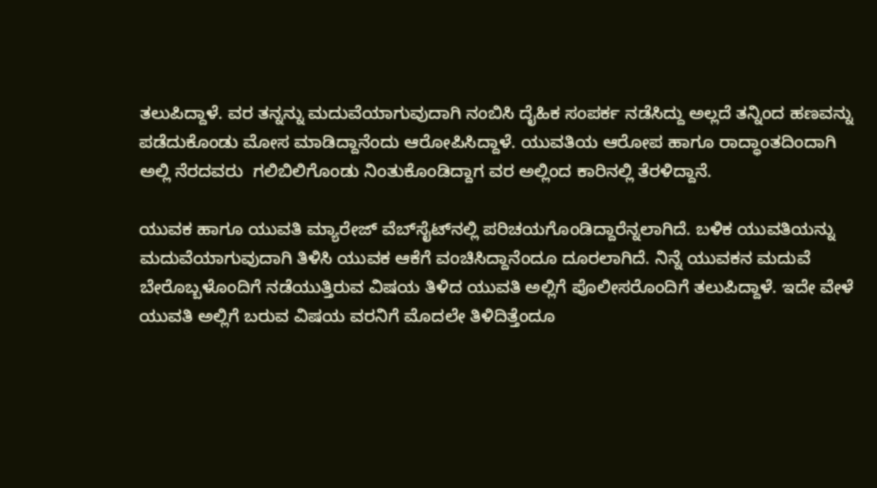ತಲುಪಿದ್ದಾಳೆ. ವರ ತನ್ನನ್ನು ಮದುವೆಯಾಗುವುದಾಗಿ ನಂಬಿಸಿ ದೈಹಿಕ ಸಂಪರ್ಕ ನಡೆಸಿದ್ದು ಅಲ್ಲದೆ ತನ್ನಿಂದ ಹಣವನ್ನು ಪಡೆದುಕೊಂಡು ಮೋಸ ಮಾಡಿದ್ದಾನೆಂದು ಆರೋಪಿಸಿದ್ದಾಳೆ. ಯುವತಿಯ ಆರೋಪ ಹಾಗೂ ರಾದ್ಧಾಂತದಿಂದಾಗಿ ಅಲ್ಲಿ ನೆರದವರು  ಗಲಿಬಿಲಿಗೊಂಡು ನಿಂತುಕೊಂಡಿದ್ದಾಗ ವರ ಅಲ್ಲಿಂದ ಕಾರಿನಲ್ಲಿ ತೆರಳಿದ್ದಾನೆ.

ಯುವಕ ಹಾಗೂ ಯುವತಿ ಮ್ಯಾರೇಜ್ ವೆಬ್‌ಸೈಟ್‌ನಲ್ಲಿ ಪರಿಚಯಗೊಂಡಿದ್ದಾರೆನ್ನಲಾಗಿದೆ. ಬಳಿಕ ಯುವತಿಯನ್ನು ಮದುವೆಯಾಗುವುದಾಗಿ ತಿಳಿಸಿ ಯುವಕ ಆಕೆಗೆ ವಂಚಿಸಿದ್ದಾನೆಂದೂ ದೂರಲಾಗಿದೆ. ನಿನ್ನೆ ಯುವಕನ ಮದುವೆ ಬೇರೊಬ್ಬಳೊಂದಿಗೆ ನಡೆಯುತ್ತಿರುವ ವಿಷಯ ತಿಳಿದ ಯುವತಿ ಅಲ್ಲಿಗೆ ಪೊಲೀಸರೊಂದಿಗೆ ತಲುಪಿದ್ದಾಳೆ. ಇದೇ ವೇಳೆ ಯುವತಿ ಅಲ್ಲಿಗೆ ಬರುವ ವಿಷಯ ವರನಿಗೆ ಮೊದಲೇ ತಿಳಿದಿತ್ತೆಂದೂ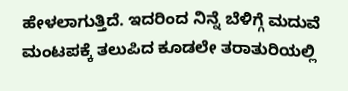ಹೇಳಲಾಗುತ್ತಿದೆ. ಇದರಿಂದ ನಿನ್ನೆ ಬೆಳಿಗ್ಗೆ ಮದುವೆ ಮಂಟಪಕ್ಕೆ ತಲುಪಿದ ಕೂಡಲೇ ತರಾತುರಿಯಲ್ಲಿ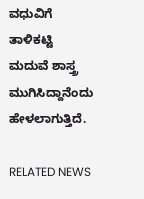ವಧುವಿಗೆ ತಾಳಿಕಟ್ಟಿ ಮದುವೆ ಶಾಸ್ತ್ರ ಮುಗಿಸಿದ್ದಾನೆಂದು ಹೇಳಲಾಗುತ್ತಿದೆ.

RELATED NEWS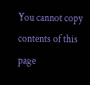You cannot copy contents of this page